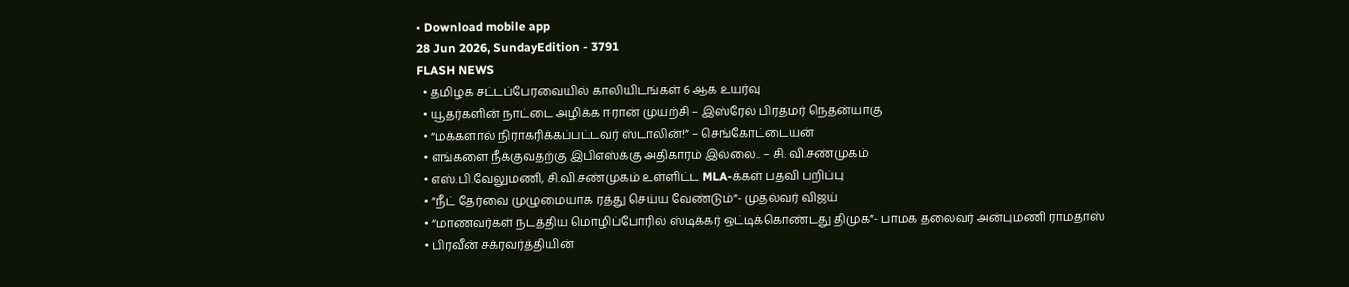• Download mobile app
28 Jun 2026, SundayEdition - 3791
FLASH NEWS
  • தமிழக சட்டப்பேரவையில் காலியிடங்கள் 6 ஆக உயர்வு
  • யூதர்களின் நாட்டை அழிக்க ஈரான் முயற்சி – இஸ்ரேல் பிரதமர் நெதன்யாகு
  • “மக்களால் நிராகரிக்கப்பட்டவர் ஸ்டாலின்!” – செங்கோட்டையன்
  • எங்களை நீக்குவதற்கு இபிஎஸ்க்கு அதிகாரம் இல்லை.. – சி. வி.சண்முகம்
  • எஸ்.பி.வேலுமணி, சி.வி.சண்முகம் உள்ளிட்ட MLA-க்கள் பதவி பறிப்பு
  • ”நீட் தேர்வை முழுமையாக ரத்து செய்ய வேண்டும்”- முதல்வர் விஜய்
  • “மாணவர்கள் நடத்திய மொழிப்போரில் ஸ்டிக்கர் ஒட்டிக்கொண்டது திமுக”- பாமக தலைவர் அன்புமணி ராமதாஸ்
  • பிரவீன் சக்ரவர்த்தியின்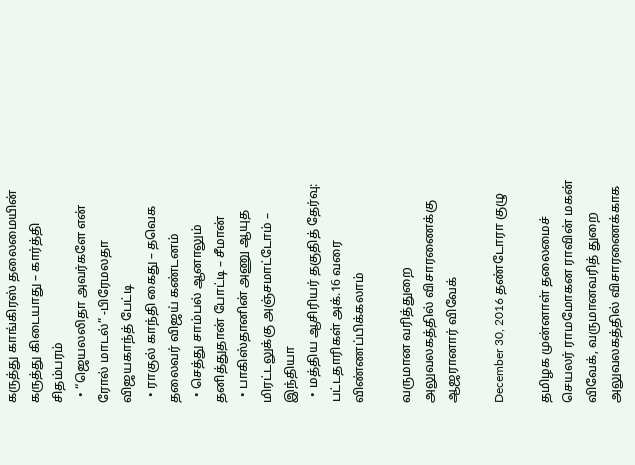கருத்து காங்கிரஸ் தலைமையின் கருத்து கிடையாது – கார்த்தி சிதம்பரம்
  • “ஜெயலலிதா அவர்களே என் ரோல் மாடல்” -பிரேமலதா விஜயகாந்த் பேட்டி
  • ராகுல் காந்தி கைது – தவெக தலைவர் விஜய் கண்டனம்
  • செத்து சாம்பல் ஆனாலும் தனித்துதான் போட்டி – சீமான்
  • பாகிஸ்தானின் அணு ஆயுத மிரட்டலுக்கு அஞ்சமாட்டோம் – இந்தியா
  • மத்திய ஆசிரியர் தகுதித் தேர்வு: பட்டதாரிகள் அக்.16 வரை விண்ணப்பிக்கலாம்

வருமான வரித்துறை அலுவலகத்தில் விசாரணைக்கு ஆஜரானார் விவேக்

December 30, 2016 தண்டோரா குழு

தமிழக முன்னாள் தலைமைச் செயலர் ராமமோகன ராவின் மகன் விவேக், வருமானவரித் துறை அலுவலகத்தில் விசாரணைக்காக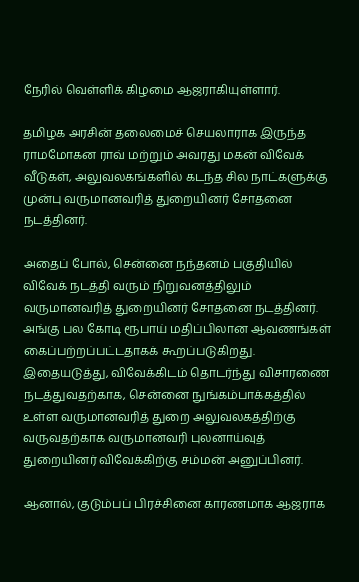நேரில் வெள்ளிக் கிழமை ஆஜராகியுள்ளார்.

தமிழக அரசின் தலைமைச் செயலாராக இருந்த ராமமோகன ராவ் மற்றும் அவரது மகன் விவேக் வீடுகள், அலுவலகங்களில் கடந்த சில நாட்களுக்கு முன்பு வருமானவரித் துறையினர் சோதனை நடத்தினர்.

அதைப் போல், சென்னை நந்தனம் பகுதியில் விவேக் நடத்தி வரும் நிறுவனத்திலும் வருமானவரித் துறையினர் சோதனை நடத்தினர். அங்கு பல கோடி ரூபாய் மதிப்பிலான ஆவணங்கள் கைப்பற்றப்பட்டதாகக் கூறப்படுகிறது. இதையடுத்து, விவேக்கிடம் தொடர்ந்து விசாரணை நடத்துவதற்காக, சென்னை நுங்கம்பாக்கத்தில் உள்ள வருமானவரித் துறை அலுவலகத்திற்கு வருவதற்காக வருமானவரி புலனாய்வுத் துறையினர் விவேக்கிற்கு சம்மன் அனுப்பினர்.

ஆனால், குடும்பப் பிரச்சினை காரணமாக ஆஜராக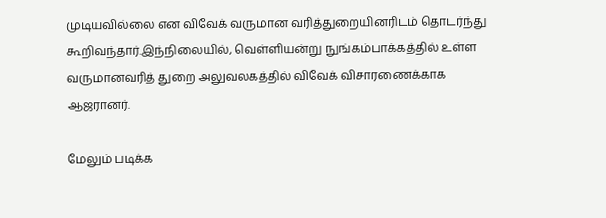முடியவில்லை என விவேக் வருமான வரித்துறையினரிடம் தொடர்ந்து கூறிவந்தார்.இந்நிலையில், வெள்ளியன்று நுங்கம்பாக்கத்தில் உள்ள வருமானவரித் துறை அலுவலகத்தில் விவேக் விசாரணைக்காக ஆஜரானர்.

மேலும் படிக்க